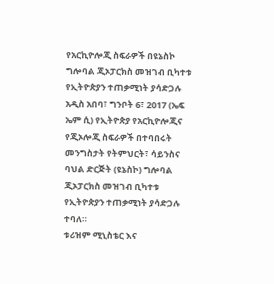የአርኪዮሎጂ ስፍራዎች በዩኔስኮ ግሎባል ጂኦፓርክስ መዝገብ ቢካተቱ የኢትዮጵያን ተጠቃሚነት ያሳድጋሉ
አዲስ አበባ፣ ግንቦት 6፣ 2017 (ኤፍ ኤም ሲ) የኢትዮጵያ የአርኪዮሎጂና የጂኦሎጂ ስፍራዎች በተባበሩት መንግስታት የትምህርት፣ ሳይንስና ባህል ድርጅት (ዩኔስኮ) ግሎባል ጂኦፓርክስ መዝገብ ቢካተቱ የኢትዮጵያን ተጠቃሚነት ያሳድጋሉ ተባለ።
ቱሪዝም ሚኒስቴር እና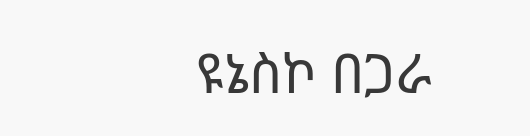ዩኔስኮ በጋራ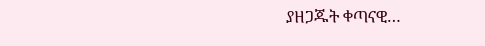ያዘጋጁት ቀጣናዊ…